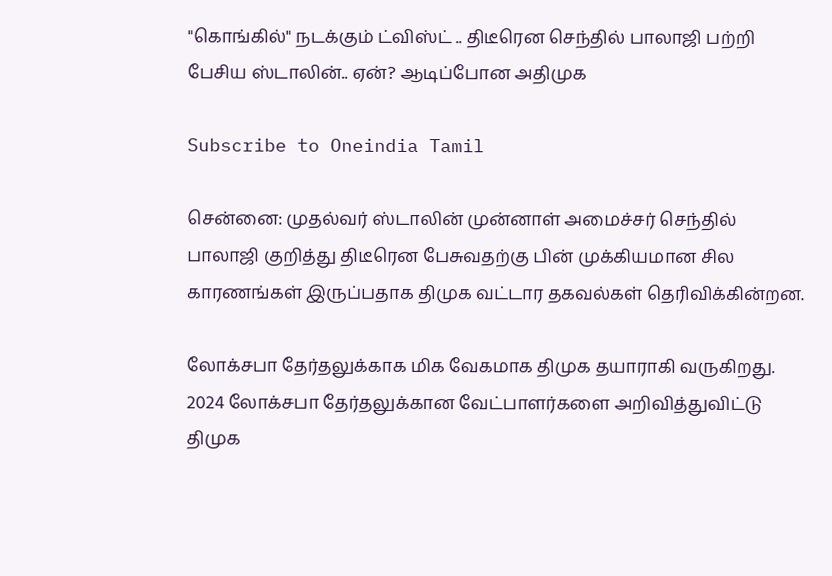"கொங்கில்" நடக்கும் ட்விஸ்ட் .. திடீரென செந்தில் பாலாஜி பற்றி பேசிய ஸ்டாலின்.. ஏன்? ஆடிப்போன அதிமுக

Subscribe to Oneindia Tamil

சென்னை: முதல்வர் ஸ்டாலின் முன்னாள் அமைச்சர் செந்தில் பாலாஜி குறித்து திடீரென பேசுவதற்கு பின் முக்கியமான சில காரணங்கள் இருப்பதாக திமுக வட்டார தகவல்கள் தெரிவிக்கின்றன.

லோக்சபா தேர்தலுக்காக மிக வேகமாக திமுக தயாராகி வருகிறது. 2024 லோக்சபா தேர்தலுக்கான வேட்பாளர்களை அறிவித்துவிட்டு திமுக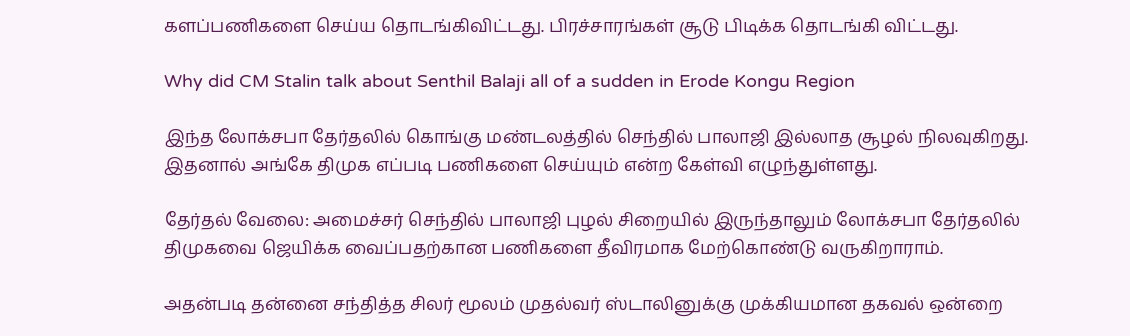களப்பணிகளை செய்ய தொடங்கிவிட்டது. பிரச்சாரங்கள் சூடு பிடிக்க தொடங்கி விட்டது.

Why did CM Stalin talk about Senthil Balaji all of a sudden in Erode Kongu Region

இந்த லோக்சபா தேர்தலில் கொங்கு மண்டலத்தில் செந்தில் பாலாஜி இல்லாத சூழல் நிலவுகிறது. இதனால் அங்கே திமுக எப்படி பணிகளை செய்யும் என்ற கேள்வி எழுந்துள்ளது.

தேர்தல் வேலை: அமைச்சர் செந்தில் பாலாஜி புழல் சிறையில் இருந்தாலும் லோக்சபா தேர்தலில் திமுகவை ஜெயிக்க வைப்பதற்கான பணிகளை தீவிரமாக மேற்கொண்டு வருகிறாராம்.

அதன்படி தன்னை சந்தித்த சிலர் மூலம் முதல்வர் ஸ்டாலினுக்கு முக்கியமான தகவல் ஒன்றை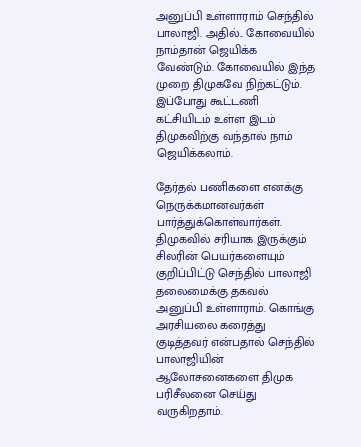அனுப்பி உள்ளாராம் செந்தில் பாலாஜி. அதில்.. கோவையில் நாம்தான் ஜெயிக்க வேண்டும். கோவையில் இந்த முறை திமுகவே நிற்கட்டும். இப்போது கூட்டணி கட்சியிடம் உள்ள இடம் திமுகவிற்கு வந்தால் நாம் ஜெயிக்கலாம்.

தேர்தல் பணிகளை எனக்கு நெருக்கமானவர்கள் பார்த்துக்கொள்வார்கள். திமுகவில் சரியாக இருக்கும் சிலரின் பெயர்களையும் குறிப்பிட்டு செந்தில் பாலாஜி தலைமைக்கு தகவல் அனுப்பி உள்ளாராம். கொங்கு அரசியலை கரைத்து குடித்தவர் என்பதால் செந்தில் பாலாஜியின் ஆலோசனைகளை திமுக பரிசீலனை செய்து வருகிறதாம்.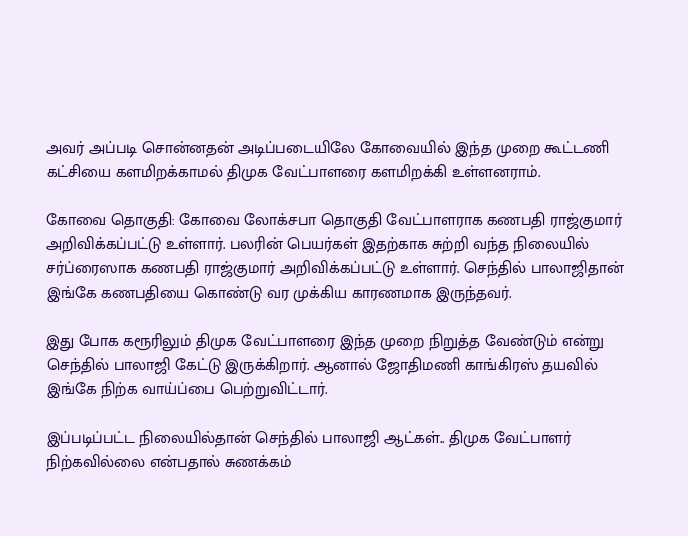அவர் அப்படி சொன்னதன் அடிப்படையிலே கோவையில் இந்த முறை கூட்டணி கட்சியை களமிறக்காமல் திமுக வேட்பாளரை களமிறக்கி உள்ளனராம்.

கோவை தொகுதி: கோவை லோக்சபா தொகுதி வேட்பாளராக கணபதி ராஜ்குமார் அறிவிக்கப்பட்டு உள்ளார். பலரின் பெயர்கள் இதற்காக சுற்றி வந்த நிலையில் சர்ப்ரைஸாக கணபதி ராஜ்குமார் அறிவிக்கப்பட்டு உள்ளார். செந்தில் பாலாஜிதான் இங்கே கணபதியை கொண்டு வர முக்கிய காரணமாக இருந்தவர்.

இது போக கரூரிலும் திமுக வேட்பாளரை இந்த முறை நிறுத்த வேண்டும் என்று செந்தில் பாலாஜி கேட்டு இருக்கிறார். ஆனால் ஜோதிமணி காங்கிரஸ் தயவில் இங்கே நிற்க வாய்ப்பை பெற்றுவிட்டார்.

இப்படிப்பட்ட நிலையில்தான் செந்தில் பாலாஜி ஆட்கள்.. திமுக வேட்பாளர் நிற்கவில்லை என்பதால் சுணக்கம்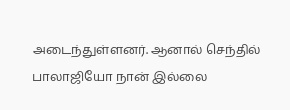அடைந்துள்ளனர். ஆனால் செந்தில் பாலாஜியோ நான் இல்லை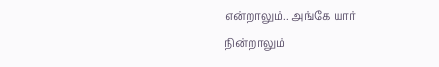என்றாலும்.. அங்கே யார் நின்றாலும்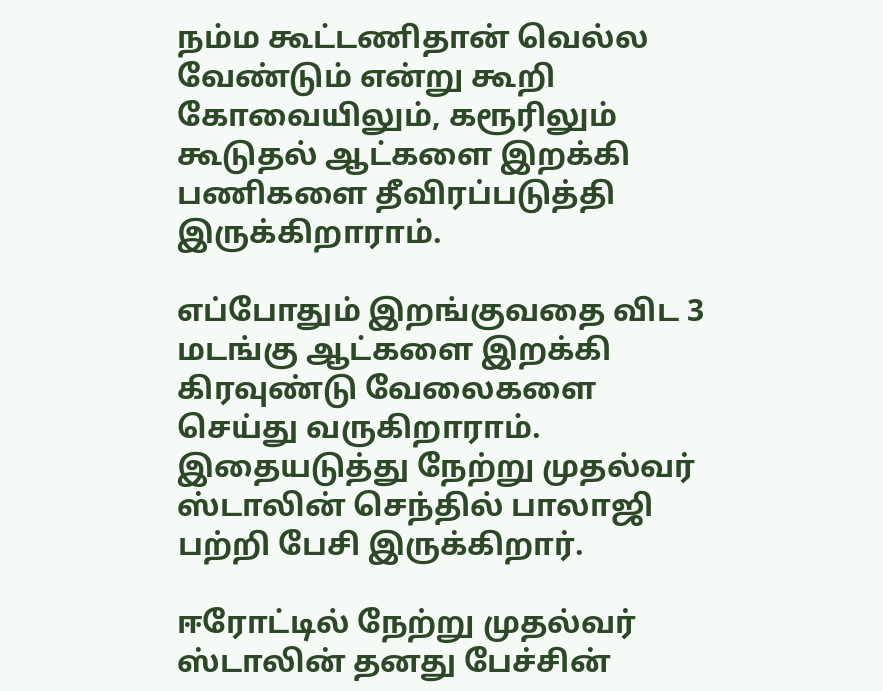நம்ம கூட்டணிதான் வெல்ல வேண்டும் என்று கூறி கோவையிலும், கரூரிலும் கூடுதல் ஆட்களை இறக்கி பணிகளை தீவிரப்படுத்தி இருக்கிறாராம்.

எப்போதும் இறங்குவதை விட 3 மடங்கு ஆட்களை இறக்கி கிரவுண்டு வேலைகளை செய்து வருகிறாராம். இதையடுத்து நேற்று முதல்வர் ஸ்டாலின் செந்தில் பாலாஜி பற்றி பேசி இருக்கிறார்.

ஈரோட்டில் நேற்று முதல்வர் ஸ்டாலின் தனது பேச்சின்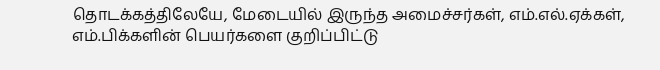தொடக்கத்திலேயே, மேடையில் இருந்த அமைச்சர்கள், எம்.எல்.ஏக்கள், எம்.பிக்களின் பெயர்களை குறிப்பிட்டு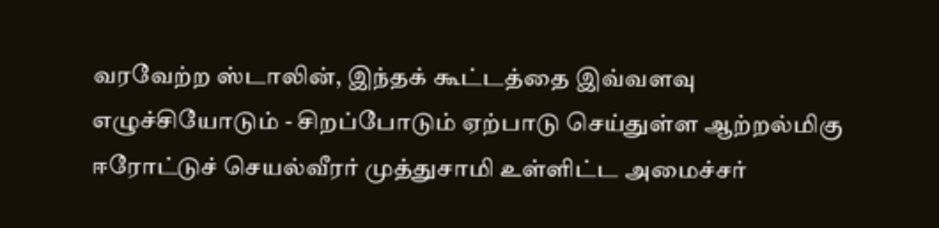வரவேற்ற ஸ்டாலின், இந்தக் கூட்டத்தை இவ்வளவு எழுச்சியோடும் - சிறப்போடும் ஏற்பாடு செய்துள்ள ஆற்றல்மிகு ஈரோட்டுச் செயல்வீரர் முத்துசாமி உள்ளிட்ட அமைச்சர்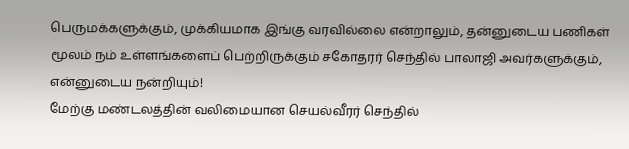பெருமக்களுக்கும், முக்கியமாக இங்கு வரவில்லை என்றாலும், தன்னுடைய பணிகள் மூலம் நம் உள்ளங்களைப் பெற்றிருக்கும் சகோதரர் செந்தில் பாலாஜி அவர்களுக்கும், என்னுடைய நன்றியும்!
மேற்கு மண்டலத்தின் வலிமையான செயல்வீரர் செந்தில்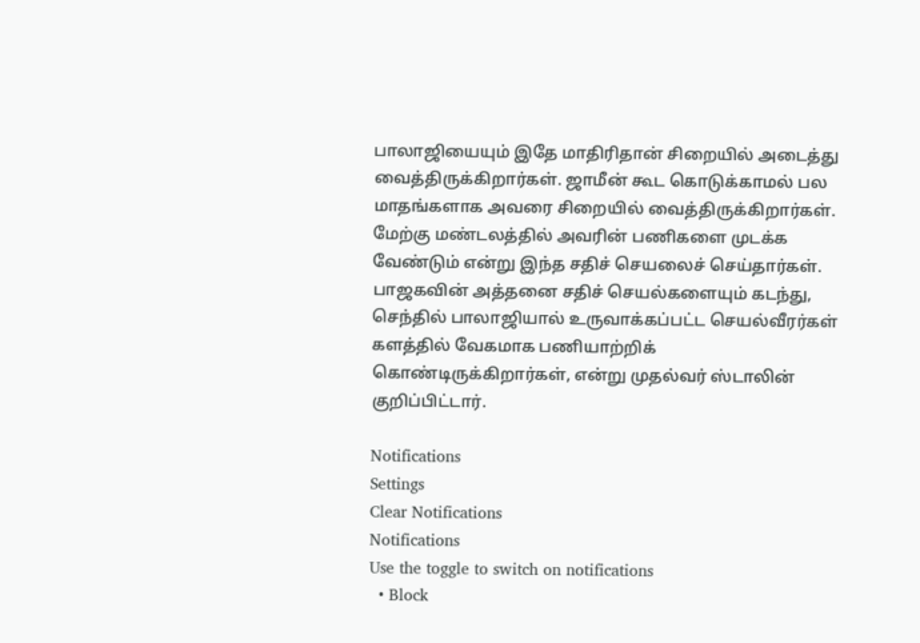பாலாஜியையும் இதே மாதிரிதான் சிறையில் அடைத்து வைத்திருக்கிறார்கள். ஜாமீன் கூட கொடுக்காமல் பல மாதங்களாக அவரை சிறையில் வைத்திருக்கிறார்கள். மேற்கு மண்டலத்தில் அவரின் பணிகளை முடக்க வேண்டும் என்று இந்த சதிச் செயலைச் செய்தார்கள். பாஜகவின் அத்தனை சதிச் செயல்களையும் கடந்து, செந்தில் பாலாஜியால் உருவாக்கப்பட்ட செயல்வீரர்கள் களத்தில் வேகமாக பணியாற்றிக் கொண்டிருக்கிறார்கள், என்று முதல்வர் ஸ்டாலின் குறிப்பிட்டார்.

Notifications
Settings
Clear Notifications
Notifications
Use the toggle to switch on notifications
  • Block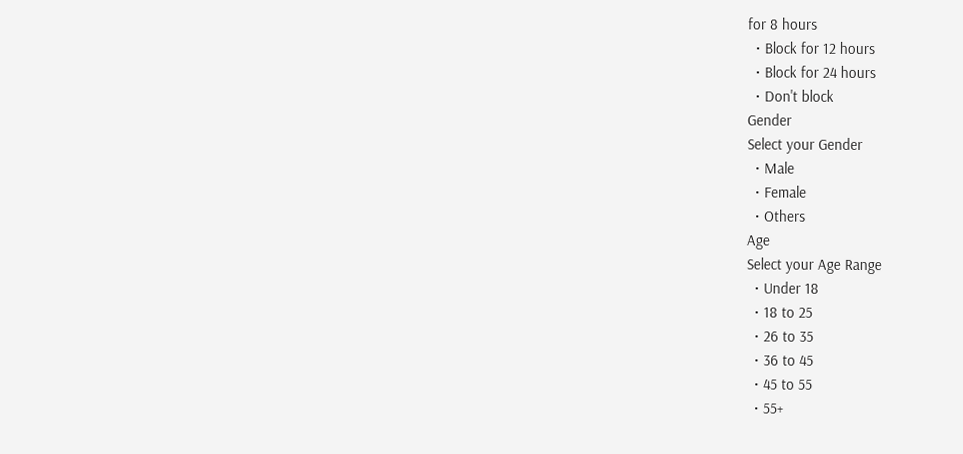for 8 hours
  • Block for 12 hours
  • Block for 24 hours
  • Don't block
Gender
Select your Gender
  • Male
  • Female
  • Others
Age
Select your Age Range
  • Under 18
  • 18 to 25
  • 26 to 35
  • 36 to 45
  • 45 to 55
  • 55+